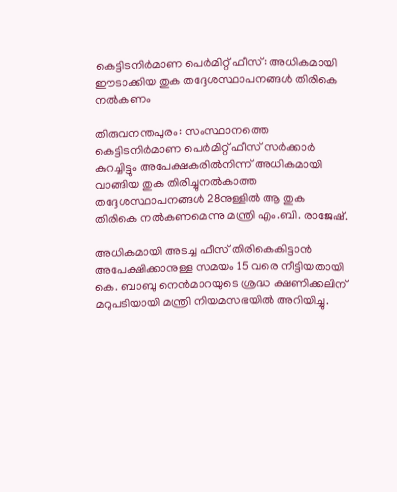കെട്ടിടനിർമാണ പെർമിറ്റ് ഫീസ്: അധികമായി ഈടാക്കിയ തുക തദ്ദേശസ്ഥാപനങ്ങൾ തിരികെ നല്‍കണം

തിരുവനന്തപുരം: സംസ്ഥാനത്തെ കെട്ടിടനിർമാണ പെർമിറ്റ് ഫീസ് സർക്കാർ കുറച്ചിട്ടും അപേക്ഷകരിൽനിന്ന് അധികമായി വാങ്ങിയ തുക തിരിച്ചുനൽകാത്ത തദ്ദേശസ്ഥാപനങ്ങൾ 28നുള്ളിൽ ആ തുക തിരികെ നല്‍കണമെന്നു മന്ത്രി എം.ബി. രാജേഷ്.

അധികമായി അടച്ച ഫീസ് തിരികെകിട്ടാൻ അപേക്ഷിക്കാനുള്ള സമയം 15 വരെ നീട്ടിയതായി കെ. ബാബു നെൻമാറയുടെ ശ്രദ്ധ ക്ഷണിക്കലിന് മറുപടിയായി മന്ത്രി നിയമസഭയിൽ അറിയിച്ചു.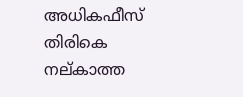അധികഫീസ് തിരികെ നല്കാത്ത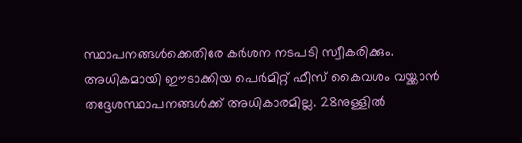സ്ഥാപനങ്ങൾക്കെതിരേ കർശന നടപടി സ്വീകരിക്കും. അധികമായി ഈടാക്കിയ പെർമിറ്റ് ഫീസ് കൈവശം വയ്ക്കാൻ തദ്ദേശസ്ഥാപനങ്ങൾക്ക് അധികാരമില്ല. 28നുള്ളിൽ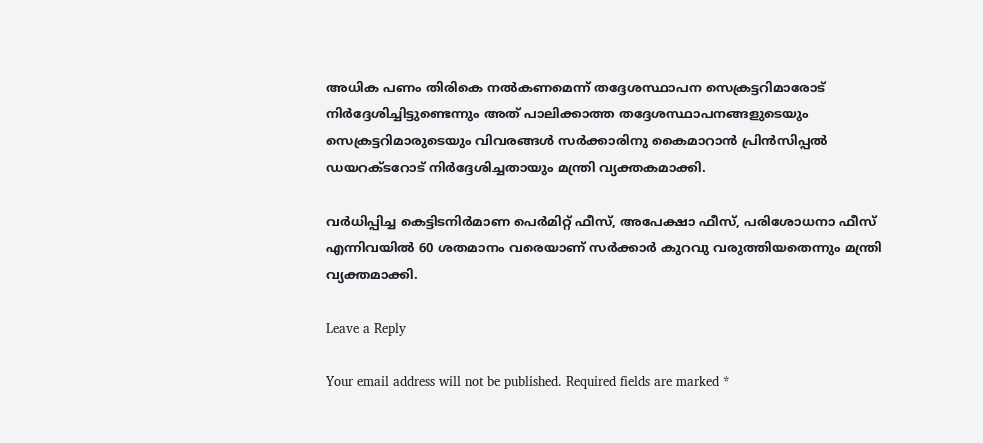അധിക പണം തിരികെ നൽകണമെന്ന് തദ്ദേശസ്ഥാപന സെക്രട്ടറിമാരോട് നിർദ്ദേശിച്ചിട്ടുണ്ടെന്നും അത് പാലിക്കാത്ത തദ്ദേശസ്ഥാപനങ്ങളുടെയും സെക്രട്ടറിമാരുടെയും വിവരങ്ങൾ സർക്കാരിനു കൈമാറാൻ പ്രിൻസിപ്പൽ ഡയറക്ടറോട് നിർദ്ദേശിച്ചതായും മന്ത്രി വ്യക്തകമാക്കി.

വർധിപ്പിച്ച കെട്ടിടനിർമാണ പെർമിറ്റ് ഫീസ്, അപേക്ഷാ ഫീസ്, പരിശോധനാ ഫീസ് എന്നിവയിൽ 60 ശതമാനം വരെയാണ് സർക്കാർ കുറവു വരുത്തിയതെന്നും മന്ത്രി വ്യക്തമാക്കി.

Leave a Reply

Your email address will not be published. Required fields are marked *